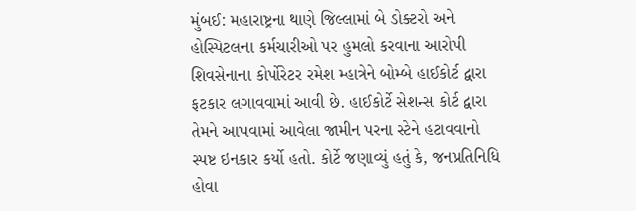મુંબઈ: મહારાષ્ટ્રના થાણે જિલ્લામાં બે ડોક્ટરો અને હોસ્પિટલના કર્મચારીઓ પર હુમલો કરવાના આરોપી શિવસેનાના કોર્પોરેટર રમેશ મ્હાત્રેને બોમ્બે હાઈકોર્ટ દ્વારા ફટકાર લગાવવામાં આવી છે. હાઈકોર્ટે સેશન્સ કોર્ટ દ્વારા તેમને આપવામાં આવેલા જામીન પરના સ્ટેને હટાવવાનો સ્પષ્ટ ઇનકાર કર્યો હતો. કોર્ટે જણાવ્યું હતું કે, જનપ્રતિનિધિ હોવા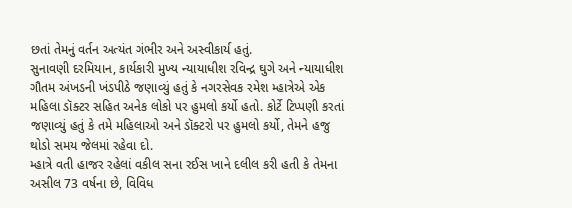છતાં તેમનું વર્તન અત્યંત ગંભીર અને અસ્વીકાર્ય હતું.
સુનાવણી દરમિયાન, કાર્યકારી મુખ્ય ન્યાયાધીશ રવિન્દ્ર ઘુગે અને ન્યાયાધીશ ગૌતમ અંખડની ખંડપીઠે જણાવ્યું હતું કે નગરસેવક રમેશ મ્હાત્રેએ એક મહિલા ડૉક્ટર સહિત અનેક લોકો પર હુમલો કર્યો હતો. કોર્ટે ટિપ્પણી કરતાં જણાવ્યું હતું કે તમે મહિલાઓ અને ડૉક્ટરો પર હુમલો કર્યો, તેમને હજુ થોડો સમય જેલમાં રહેવા દો.
મ્હાત્રે વતી હાજર રહેલાં વકીલ સના રઈસ ખાને દલીલ કરી હતી કે તેમના અસીલ 73 વર્ષના છે, વિવિધ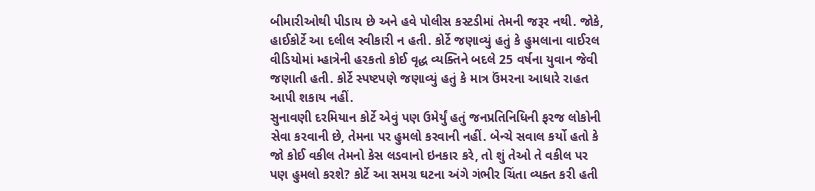બીમારીઓથી પીડાય છે અને હવે પોલીસ કસ્ટડીમાં તેમની જરૂર નથી. જોકે, હાઈકોર્ટે આ દલીલ સ્વીકારી ન હતી. કોર્ટે જણાવ્યું હતું કે હુમલાના વાઈરલ વીડિયોમાં મ્હાત્રેની હરકતો કોઈ વૃદ્ધ વ્યક્તિને બદલે 25 વર્ષના યુવાન જેવી જણાતી હતી. કોર્ટે સ્પષ્ટપણે જણાવ્યું હતું કે માત્ર ઉંમરના આધારે રાહત આપી શકાય નહીં.
સુનાવણી દરમિયાન કોર્ટે એવું પણ ઉમેર્યું હતું જનપ્રતિનિધિની ફરજ લોકોની સેવા કરવાની છે, તેમના પર હુમલો કરવાની નહીં. બેન્ચે સવાલ કર્યો હતો કે જો કોઈ વકીલ તેમનો કેસ લડવાનો ઇનકાર કરે, તો શું તેઓ તે વકીલ પર પણ હુમલો કરશે? કોર્ટે આ સમગ્ર ઘટના અંગે ગંભીર ચિંતા વ્યક્ત કરી હતી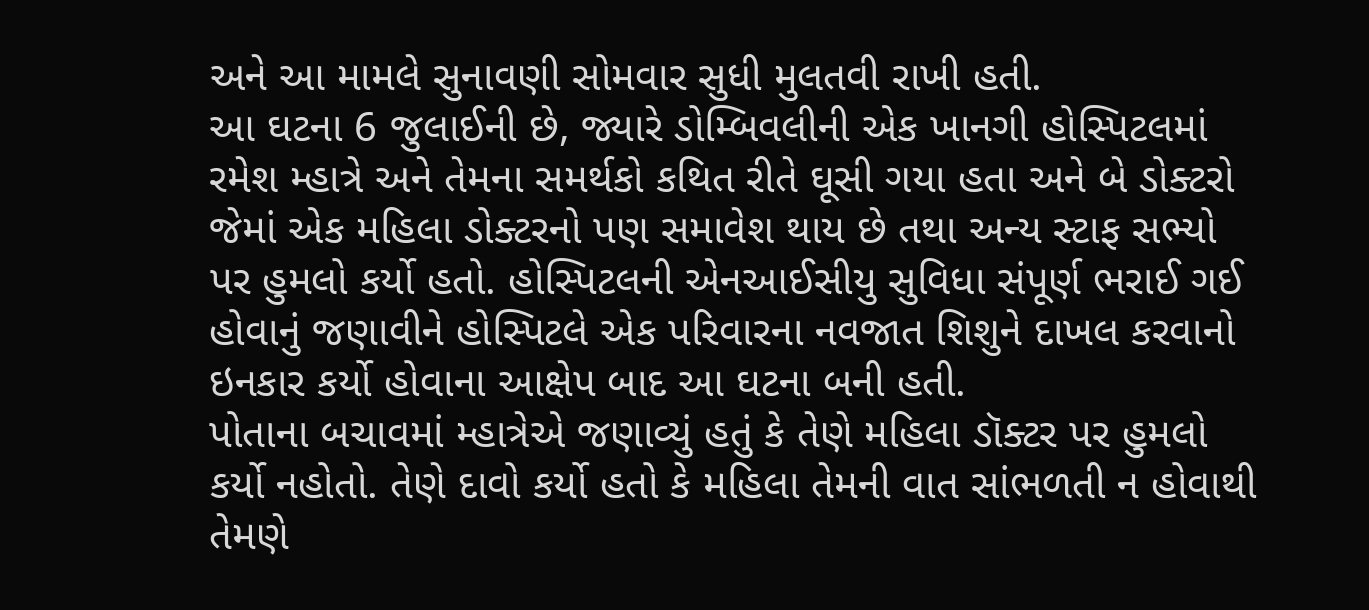અને આ મામલે સુનાવણી સોમવાર સુધી મુલતવી રાખી હતી.
આ ઘટના 6 જુલાઈની છે, જ્યારે ડોમ્બિવલીની એક ખાનગી હોસ્પિટલમાં રમેશ મ્હાત્રે અને તેમના સમર્થકો કથિત રીતે ઘૂસી ગયા હતા અને બે ડોક્ટરો જેમાં એક મહિલા ડોક્ટરનો પણ સમાવેશ થાય છે તથા અન્ય સ્ટાફ સભ્યો પર હુમલો કર્યો હતો. હોસ્પિટલની એનઆઈસીયુ સુવિધા સંપૂર્ણ ભરાઈ ગઈ હોવાનું જણાવીને હોસ્પિટલે એક પરિવારના નવજાત શિશુને દાખલ કરવાનો ઇનકાર કર્યો હોવાના આક્ષેપ બાદ આ ઘટના બની હતી.
પોતાના બચાવમાં મ્હાત્રેએ જણાવ્યું હતું કે તેણે મહિલા ડૉક્ટર પર હુમલો કર્યો નહોતો. તેણે દાવો કર્યો હતો કે મહિલા તેમની વાત સાંભળતી ન હોવાથી તેમણે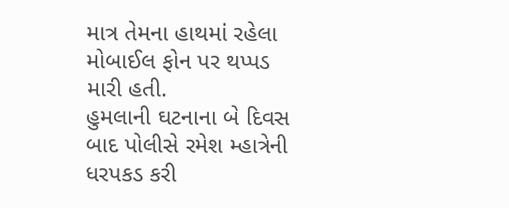માત્ર તેમના હાથમાં રહેલા મોબાઈલ ફોન પર થપ્પડ મારી હતી.
હુમલાની ઘટનાના બે દિવસ બાદ પોલીસે રમેશ મ્હાત્રેની ધરપકડ કરી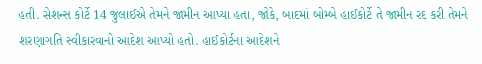હતી. સેશન્સ કોર્ટે 14 જુલાઈએ તેમને જામીન આપ્યા હતા, જોકે, બાદમાં બોમ્બે હાઈકોર્ટે તે જામીન રદ કરી તેમને શરણાગતિ સ્વીકારવાનો આદેશ આપ્યો હતો. હાઈકોર્ટના આદેશને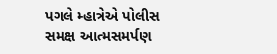પગલે મ્હાત્રેએ પોલીસ સમક્ષ આત્મસમર્પણ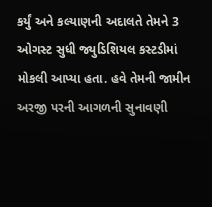કર્યું અને કલ્યાણની અદાલતે તેમને 3 ઓગસ્ટ સુધી જ્યુડિશિયલ કસ્ટડીમાં મોકલી આપ્યા હતા. હવે તેમની જામીન અરજી પરની આગળની સુનાવણી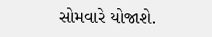સોમવારે યોજાશે.